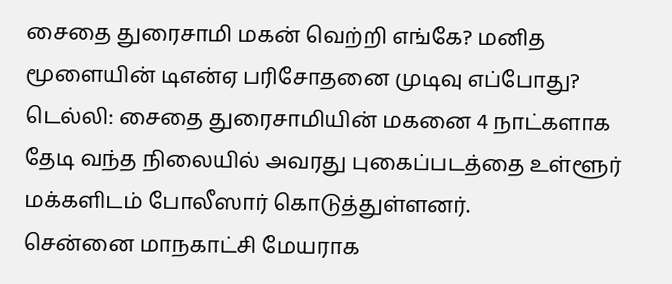சைதை துரைசாமி மகன் வெற்றி எங்கே? மனித மூளையின் டிஎன்ஏ பரிசோதனை முடிவு எப்போது?
டெல்லி: சைதை துரைசாமியின் மகனை 4 நாட்களாக தேடி வந்த நிலையில் அவரது புகைப்படத்தை உள்ளூர் மக்களிடம் போலீஸார் கொடுத்துள்ளனர்.
சென்னை மாநகாட்சி மேயராக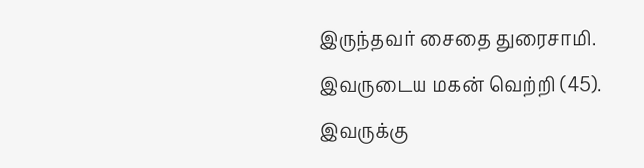இருந்தவர் சைதை துரைசாமி. இவருடைய மகன் வெற்றி (45). இவருக்கு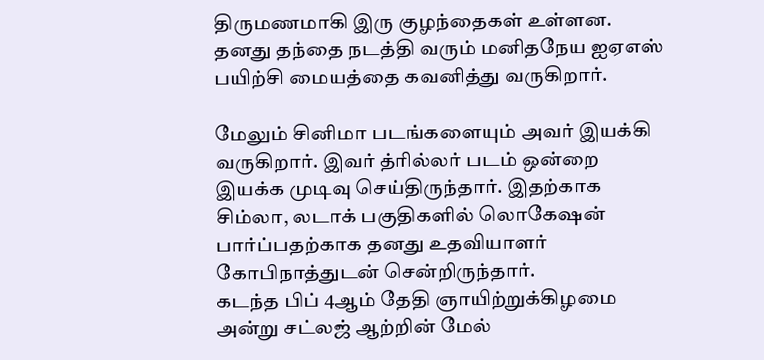திருமணமாகி இரு குழந்தைகள் உள்ளன. தனது தந்தை நடத்தி வரும் மனிதநேய ஐஏஎஸ் பயிற்சி மையத்தை கவனித்து வருகிறார்.

மேலும் சினிமா படங்களையும் அவர் இயக்கி வருகிறார். இவர் த்ரில்லர் படம் ஒன்றை இயக்க முடிவு செய்திருந்தார். இதற்காக சிம்லா, லடாக் பகுதிகளில் லொகேஷன் பார்ப்பதற்காக தனது உதவியாளர் கோபிநாத்துடன் சென்றிருந்தார்.
கடந்த பிப் 4ஆம் தேதி ஞாயிற்றுக்கிழமை அன்று சட்லஜ் ஆற்றின் மேல்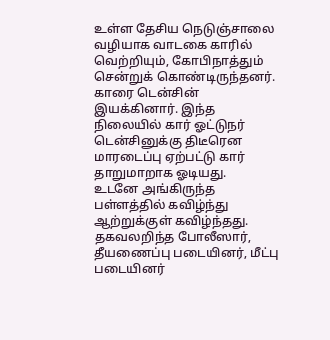உள்ள தேசிய நெடுஞ்சாலை வழியாக வாடகை காரில் வெற்றியும், கோபிநாத்தும் சென்றுக் கொண்டிருந்தனர். காரை டென்சின் இயக்கினார். இந்த நிலையில் கார் ஓட்டுநர் டென்சினுக்கு திடீரென மாரடைப்பு ஏற்பட்டு கார் தாறுமாறாக ஓடியது.
உடனே அங்கிருந்த பள்ளத்தில் கவிழ்ந்து ஆற்றுக்குள் கவிழ்ந்தது. தகவலறிந்த போலீஸார், தீயணைப்பு படையினர், மீட்பு படையினர்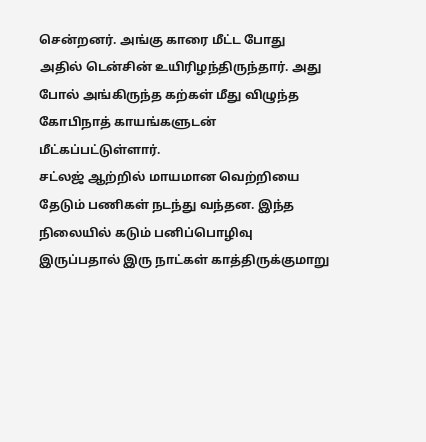சென்றனர். அங்கு காரை மீட்ட போது அதில் டென்சின் உயிரிழந்திருந்தார். அது போல் அங்கிருந்த கற்கள் மீது விழுந்த கோபிநாத் காயங்களுடன் மீட்கப்பட்டுள்ளார்.
சட்லஜ் ஆற்றில் மாயமான வெற்றியை தேடும் பணிகள் நடந்து வந்தன. இந்த நிலையில் கடும் பனிப்பொழிவு இருப்பதால் இரு நாட்கள் காத்திருக்குமாறு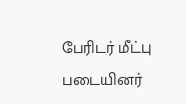பேரிடர் மீட்பு படையினர்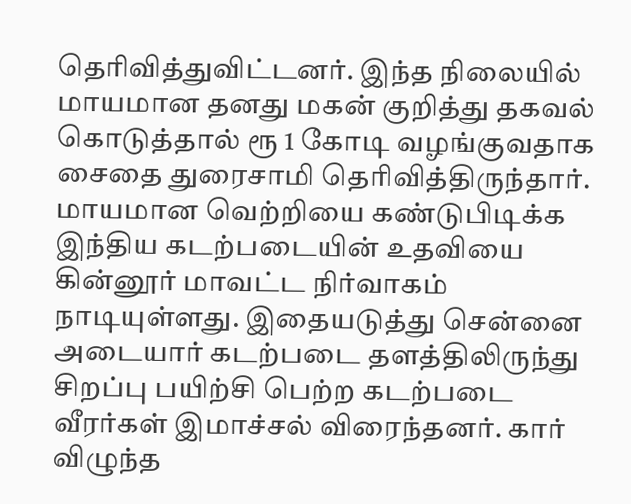தெரிவித்துவிட்டனர். இந்த நிலையில் மாயமான தனது மகன் குறித்து தகவல் கொடுத்தால் ரூ 1 கோடி வழங்குவதாக சைதை துரைசாமி தெரிவித்திருந்தார்.
மாயமான வெற்றியை கண்டுபிடிக்க இந்திய கடற்படையின் உதவியை கின்னூர் மாவட்ட நிர்வாகம் நாடியுள்ளது. இதையடுத்து சென்னை அடையார் கடற்படை தளத்திலிருந்து சிறப்பு பயிற்சி பெற்ற கடற்படை வீரர்கள் இமாச்சல் விரைந்தனர். கார் விழுந்த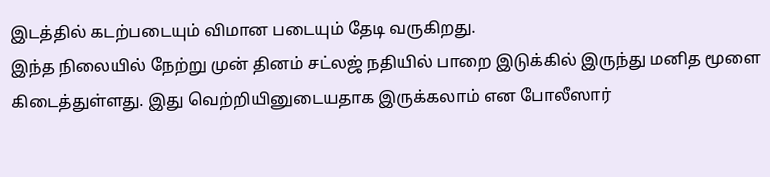இடத்தில் கடற்படையும் விமான படையும் தேடி வருகிறது.
இந்த நிலையில் நேற்று முன் தினம் சட்லஜ் நதியில் பாறை இடுக்கில் இருந்து மனித மூளை கிடைத்துள்ளது. இது வெற்றியினுடையதாக இருக்கலாம் என போலீஸார்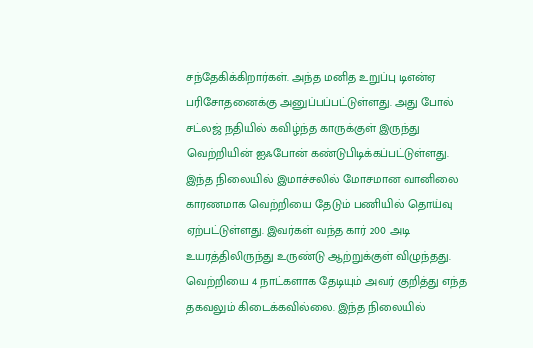சந்தேகிக்கிறார்கள். அந்த மனித உறுப்பு டிஎன்ஏ பரிசோதனைக்கு அனுப்பப்பட்டுள்ளது. அது போல் சட்லஜ் நதியில் கவிழ்ந்த காருக்குள் இருந்து வெற்றியின் ஐஃபோன் கண்டுபிடிக்கப்பட்டுள்ளது.
இந்த நிலையில் இமாச்சலில் மோசமான வானிலை காரணமாக வெற்றியை தேடும் பணியில் தொய்வு ஏற்பட்டுள்ளது. இவர்கள் வந்த கார் 200 அடி உயரத்திலிருந்து உருண்டு ஆற்றுக்குள் விழுந்தது. வெற்றியை 4 நாட்களாக தேடியும் அவர் குறித்து எந்த தகவலும் கிடைக்கவில்லை. இந்த நிலையில்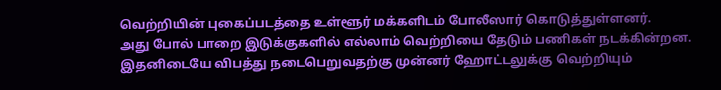வெற்றியின் புகைப்படத்தை உள்ளூர் மக்களிடம் போலீஸார் கொடுத்துள்ளனர்.
அது போல் பாறை இடுக்குகளில் எல்லாம் வெற்றியை தேடும் பணிகள் நடக்கின்றன. இதனிடையே விபத்து நடைபெறுவதற்கு முன்னர் ஹோட்டலுக்கு வெற்றியும்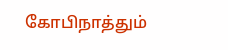கோபிநாத்தும்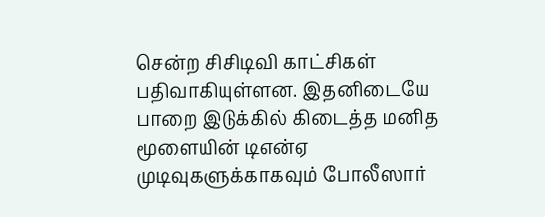சென்ற சிசிடிவி காட்சிகள் பதிவாகியுள்ளன. இதனிடையே பாறை இடுக்கில் கிடைத்த மனித மூளையின் டிஎன்ஏ முடிவுகளுக்காகவும் போலீஸார்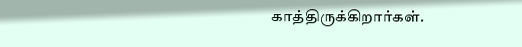காத்திருக்கிறார்கள்.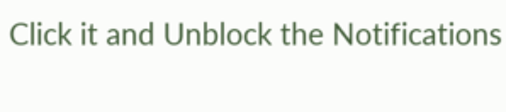Click it and Unblock the Notifications